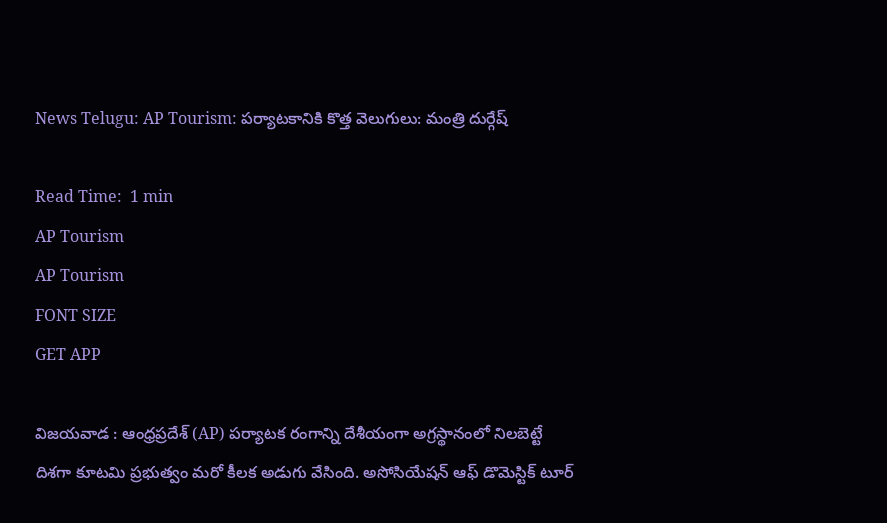News Telugu: AP Tourism: పర్యాటకానికి కొత్త వెలుగులు: మంత్రి దుర్గేష్

Read Time:  1 min
AP Tourism
AP Tourism
FONT SIZE
GET APP

విజయవాడ : ఆంధ్రప్రదేశ్ (AP) పర్యాటక రంగాన్ని దేశీయంగా అగ్రస్థానంలో నిలబెట్టే దిశగా కూటమి ప్రభుత్వం మరో కీలక అడుగు వేసింది. అసోసియేషన్ ఆఫ్ డొమెస్టిక్ టూర్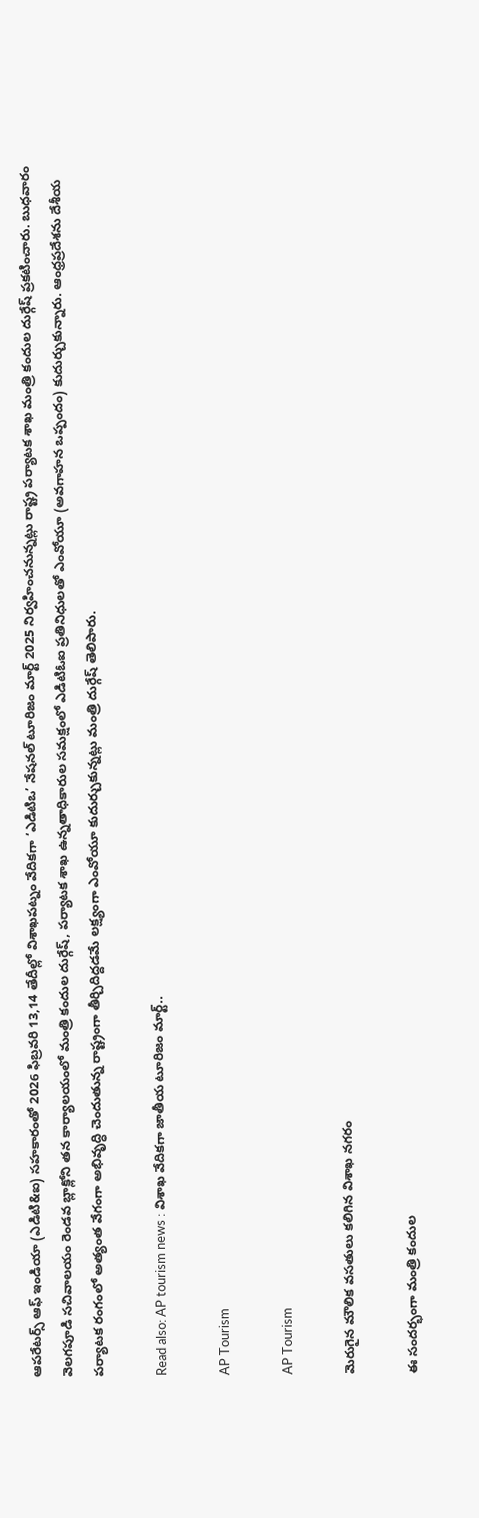ఆపరేటర్స్ ఆఫ్ ఇండియా (ఎడిటి&ఐ) సహకారంతో 2026 ఫిబ్రవరి 13,14 తేదీల్లో విశాఖపట్నం వేదికగా ‘ఎడిటిఒ’ నేషనల్ టూరిజం మార్ట్ 2025 నిర్వహించనున్నట్లు రాష్ట్ర పర్యాటక శాఖ మంత్రి కందుల దుర్గేష్ ప్రకటించారు. బుధవారం వెలగపూడి సచివాలయం రెండవ బ్లాక్లోని తన కార్యాలయంలో మంత్రి కందుల దుర్గేష్, పర్యాటక శాఖ ఉన్నతాధికారుల సమక్షంలో ఎడిటిఓఐ ప్రతినిధులతో ఎంవోయూ (అవగాహన ఒప్పందం) కుదుర్చుకున్నారు. ఆంధ్రప్రదేశను దేశీయ పర్యాటక రంగంలో అత్యంత వేగంగా అభివృద్ధి చెందుతున్న రాష్ట్రంగా తీర్చిదిద్దడమే లక్ష్యంగా ఎంవోయూ కుదుర్చుకున్నట్లు మంత్రి దుర్గేష్ తెలిపారు.

Read also: AP tourism news : విశాఖ వేదికగా జాతీయ టూరిజం మార్ట్..

AP Tourism

AP Tourism

మెరుగైన మౌలిక వసతులు కలిగిన విశాఖ నగరం

ఈ సందర్భంగా మంత్రి కందుల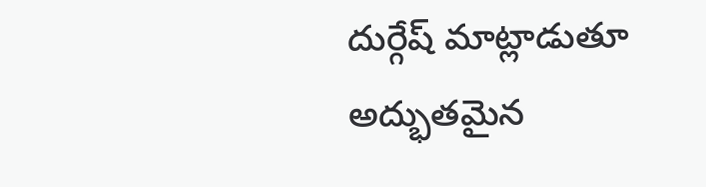దుర్గేష్ మాట్లాడుతూ అద్భుతమైన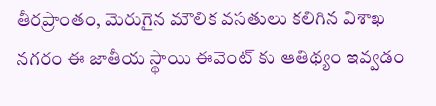తీరప్రాంతం, మెరుగైన మౌలిక వసతులు కలిగిన విశాఖ నగరం ఈ జాతీయ స్థాయి ఈవెంట్ కు ఆతిథ్యం ఇవ్వడం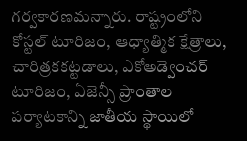గర్వకారణమన్నారు. రాష్ట్రంలోని కోస్టల్ టూరిజం, ఆధ్యాత్మిక క్షేత్రాలు, చారిత్రకకట్టడాలు, ఎకోఅడ్వెంచర్ టూరిజం, ఏజెన్సీ ప్రాంతాల పర్యాటకాన్ని జాతీయ స్థాయిలో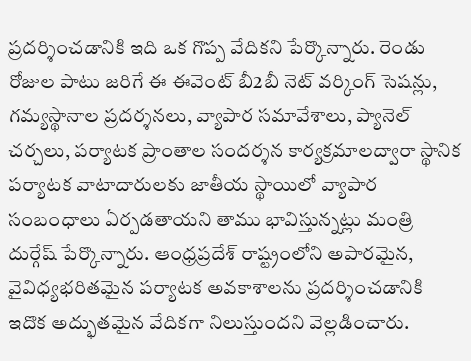ప్రదర్శించడానికి ఇది ఒక గొప్ప వేదికని పేర్కొన్నారు. రెండు రోజుల పాటు జరిగే ఈ ఈవెంట్ బీ2బీ నెట్ వర్కింగ్ సెషన్లు, గమ్యస్థానాల ప్రదర్శనలు, వ్యాపార సమావేశాలు, ప్యానెల్ చర్చలు, పర్యాటక ప్రాంతాల సందర్శన కార్యక్రమాలద్వారా స్థానిక పర్యాటక వాటాదారులకు జాతీయ స్థాయిలో వ్యాపార సంబంధాలు ఏర్పడతాయని తాము భావిస్తున్నట్లు మంత్రి దుర్గేష్ పేర్కొన్నారు. ఆంధ్రప్రదేశ్ రాష్ట్రంలోని అపారమైన, వైవిధ్యభరితమైన పర్యాటక అవకాశాలను ప్రదర్శించడానికి ఇదొక అద్భుతమైన వేదికగా నిలుస్తుందని వెల్లడించారు.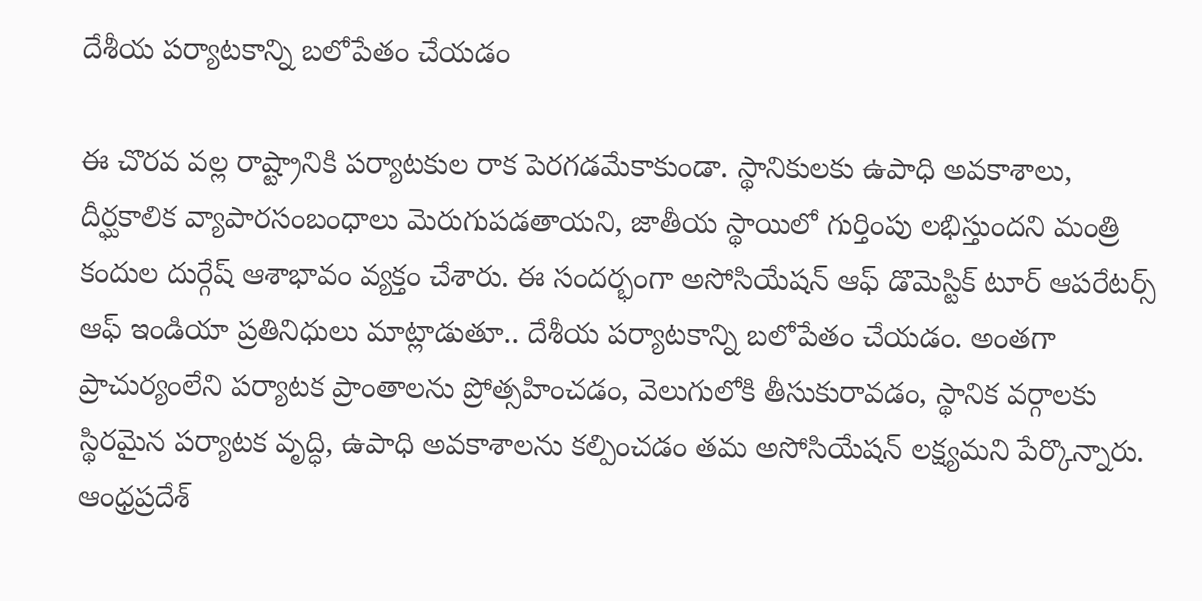దేశీయ పర్యాటకాన్ని బలోపేతం చేయడం

ఈ చొరవ వల్ల రాష్ట్రానికి పర్యాటకుల రాక పెరగడమేకాకుండా. స్థానికులకు ఉపాధి అవకాశాలు, దీర్ఘకాలిక వ్యాపారసంబంధాలు మెరుగుపడతాయని, జాతీయ స్థాయిలో గుర్తింపు లభిస్తుందని మంత్రి కందుల దుర్గేష్ ఆశాభావం వ్యక్తం చేశారు. ఈ సందర్భంగా అసోసియేషన్ ఆఫ్ డొమెస్టిక్ టూర్ ఆపరేటర్స్ ఆఫ్ ఇండియా ప్రతినిధులు మాట్లాడుతూ.. దేశీయ పర్యాటకాన్ని బలోపేతం చేయడం. అంతగా ప్రాచుర్యంలేని పర్యాటక ప్రాంతాలను ప్రోత్సహించడం, వెలుగులోకి తీసుకురావడం, స్థానిక వర్గాలకు స్థిరమైన పర్యాటక వృద్ధి, ఉపాధి అవకాశాలను కల్పించడం తమ అసోసియేషన్ లక్ష్యమని పేర్కొన్నారు. ఆంధ్రప్రదేశ్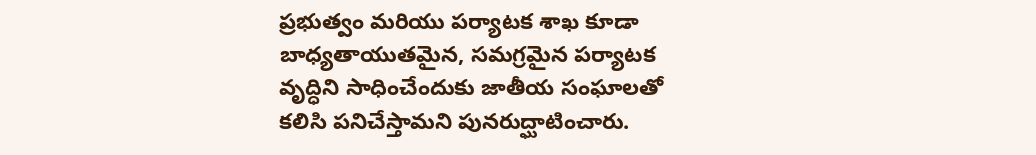ప్రభుత్వం మరియు పర్యాటక శాఖ కూడా బాధ్యతాయుతమైన, సమగ్రమైన పర్యాటక వృద్ధిని సాధించేందుకు జాతీయ సంఘాలతో కలిసి పనిచేస్తామని పునరుద్ఘాటించారు.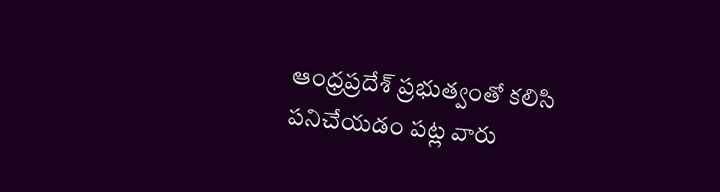ఆంధ్రప్రదేశ్ ప్రభుత్వంతో కలిసి పనిచేయడం పట్ల వారు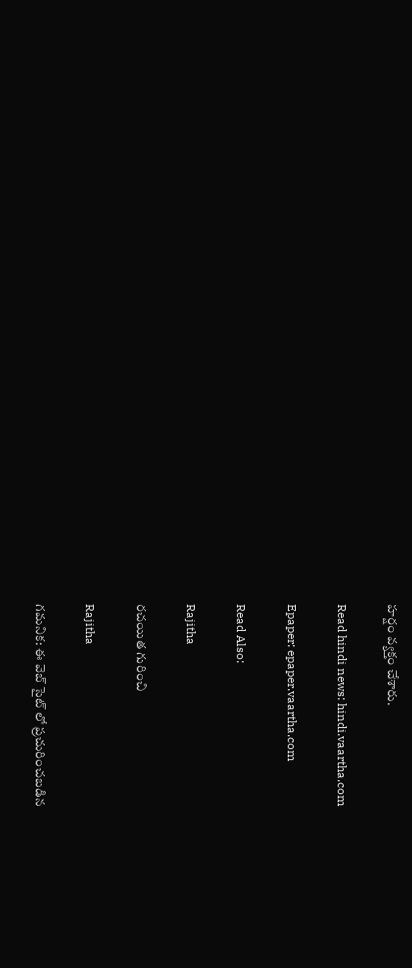హర్షం వ్యక్తం చేశారు.

Read hindi news: hindi.vaartha.com

Epaper: epaper.vaartha.com

Read Also:

Rajitha

రచయిత గురించి

Rajitha

గమనిక: ఈ వెబ్ సైట్ లో ప్రచురించబడిన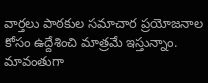వార్తలు పాఠకుల సమాచార ప్రయోజనాల కోసం ఉద్దేశించి మాత్రమే ఇస్తున్నాం. మావంతుగా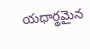యధార్థమైన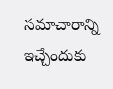సమాచారాన్ని ఇచ్చేందుకు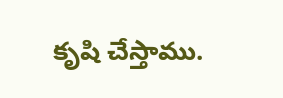కృషి చేస్తాము.